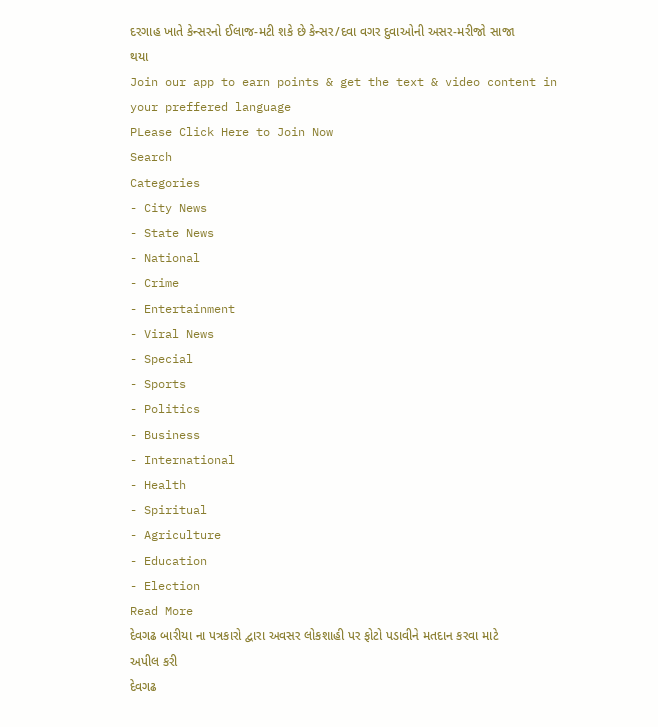દરગાહ ખાતે કેન્સરનો ઈલાજ-મટી શકે છે કેન્સર/દવા વગર દુવાઓની અસર-મરીજો સાજા થયા
Join our app to earn points & get the text & video content in your preffered language
PLease Click Here to Join Now
Search
Categories
- City News
- State News
- National
- Crime
- Entertainment
- Viral News
- Special
- Sports
- Politics
- Business
- International
- Health
- Spiritual
- Agriculture
- Education
- Election
Read More
દેવગઢ બારીયા ના પત્રકારો દ્વારા અવસર લોકશાહી પર ફોટો પડાવીને મતદાન કરવા માટે અપીલ કરી
દેવગઢ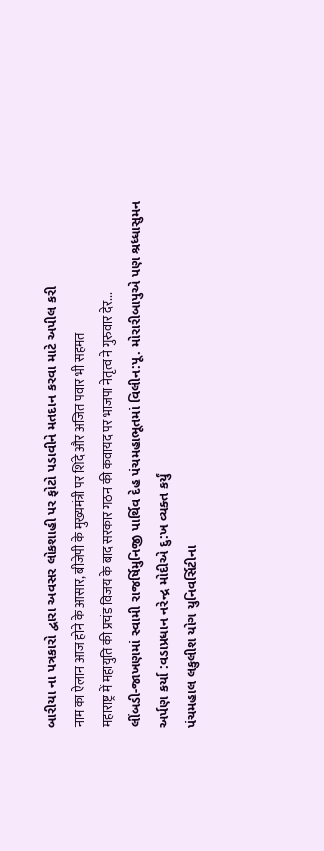બારીયા ના પત્રકારો દ્વારા અવસર લોકશાહી પર ફોટો પડાવીને મતદાન કરવા માટે અપીલ કરી
नाम का ऐलान आज होने के आसार, बीजेपी के मुख्यमंत्री पर शिंदे और अजित पवार भी सहमत
महाराष्ट्र में महायुति की प्रचंड विजय के बाद सरकार गठन की कवायद पर भाजपा नेतृत्व ने गुरुवार देर...
લીંબડી-જાખણમાં સ્વામી રાજર્ષિમુનિજી પાર્થિવ દેહ પંચમહાભૂતમાં વિલીન:પૂ. મોરારીબાપુએ પણ શ્રધ્ધાસુમન અર્પણ કર્યા :વડાપ્રધાન નરેન્દ્ર મોદીએ દુ:ખ વ્યક્ત કર્યું
પંચમહાલ લકુલીશ યોગ યુનિવર્સિટીના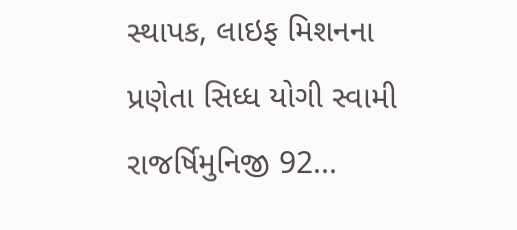સ્થાપક, લાઇફ મિશનના પ્રણેતા સિધ્ધ યોગી સ્વામી રાજર્ષિમુનિજી 92...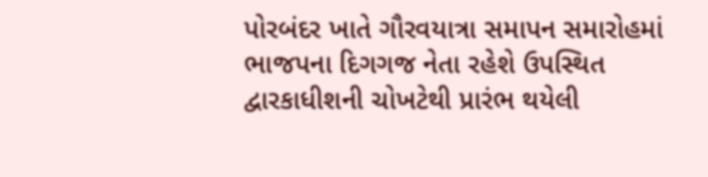પોરબંદર ખાતે ગૌરવયાત્રા સમાપન સમારોહમાં ભાજપના દિગગજ નેતા રહેશે ઉપસ્થિત
દ્વારકાધીશની ચોખટેથી પ્રારંભ થયેલી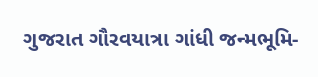ગુજરાત ગૌરવયાત્રા ગાંધી જન્મભૂમિ-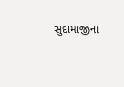સુદામાજીના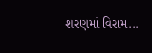શરણમાં વિરામ...